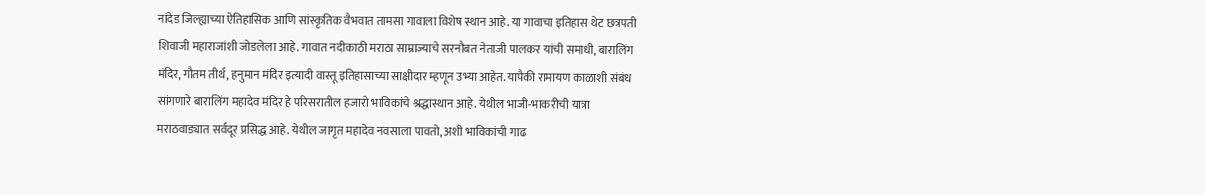नांदेड जिल्ह्याच्या ऐतिहासिक आणि सांस्कृतिक वैभवात तामसा गावाला विशेष स्थान आहे. या गावाचा इतिहास थेट छत्रपती शिवाजी महाराजांशी जोडलेला आहे. गावात नदीकाठी मराठा साम्राज्याचे सरनौबत नेताजी पालकर यांची समाधी, बारालिंग मंदिर, गौतम तीर्थ, हनुमान मंदिर इत्यादी वास्तू इतिहासाच्या साक्षीदार म्हणून उभ्या आहेत. यापैकी रामायण काळाशी संबंध सांगणारे बारालिंग महादेव मंदिर हे परिसरातील हजारो भाविकांचे श्रद्धास्थान आहे. येथील भाजी-भाकरीची यात्रा मराठवाड्यात सर्वदूर प्रसिद्ध आहे. येथील जागृत महादेव नवसाला पावतो, अशी भाविकांची गाढ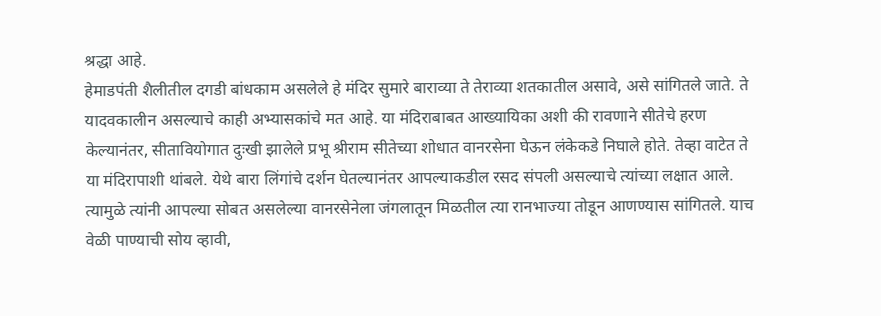श्रद्धा आहे.
हेमाडपंती शैलीतील दगडी बांधकाम असलेले हे मंदिर सुमारे बाराव्या ते तेराव्या शतकातील असावे, असे सांगितले जाते. ते यादवकालीन असल्याचे काही अभ्यासकांचे मत आहे. या मंदिराबाबत आख्यायिका अशी की रावणाने सीतेचे हरण केल्यानंतर, सीतावियोगात दुःखी झालेले प्रभू श्रीराम सीतेच्या शोधात वानरसेना घेऊन लंकेकडे निघाले होते. तेव्हा वाटेत ते या मंदिरापाशी थांबले. येथे बारा लिंगांचे दर्शन घेतल्यानंतर आपल्याकडील रसद संपली असल्याचे त्यांच्या लक्षात आले.
त्यामुळे त्यांनी आपल्या सोबत असलेल्या वानरसेनेला जंगलातून मिळतील त्या रानभाज्या तोडून आणण्यास सांगितले. याच वेळी पाण्याची सोय व्हावी,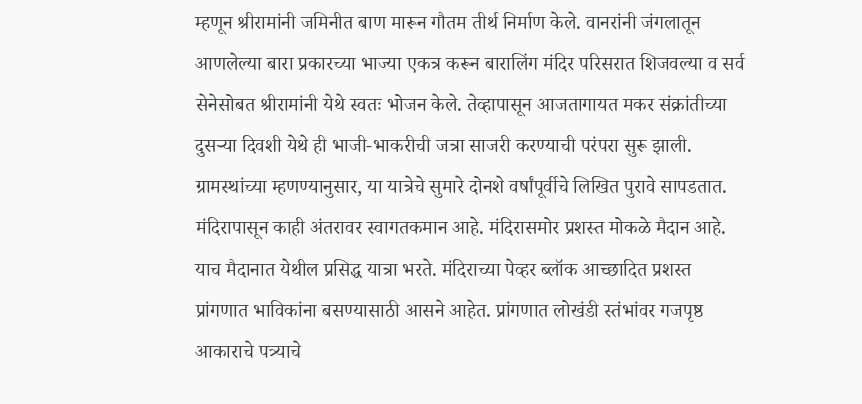म्हणून श्रीरामांनी जमिनीत बाण मारून गौतम तीर्थ निर्माण केले. वानरांनी जंगलातून आणलेल्या बारा प्रकारच्या भाज्या एकत्र करून बारालिंग मंदिर परिसरात शिजवल्या व सर्व सेनेसोबत श्रीरामांनी येथे स्वतः भोजन केले. तेव्हापासून आजतागायत मकर संक्रांतीच्या दुसऱ्या दिवशी येथे ही भाजी-भाकरीची जत्रा साजरी करण्याची परंपरा सुरू झाली. ग्रामस्थांच्या म्हणण्यानुसार, या यात्रेचे सुमारे दोनशे वर्षांपूर्वीचे लिखित पुरावे सापडतात.
मंदिरापासून काही अंतरावर स्वागतकमान आहे. मंदिरासमोर प्रशस्त मोकळे मैदान आहे. याच मैदानात येथील प्रसिद्ध यात्रा भरते. मंदिराच्या पेव्हर ब्लॉक आच्छादित प्रशस्त प्रांगणात भाविकांना बसण्यासाठी आसने आहेत. प्रांगणात लोखंडी स्तंभांवर गजपृष्ठ आकाराचे पत्र्याचे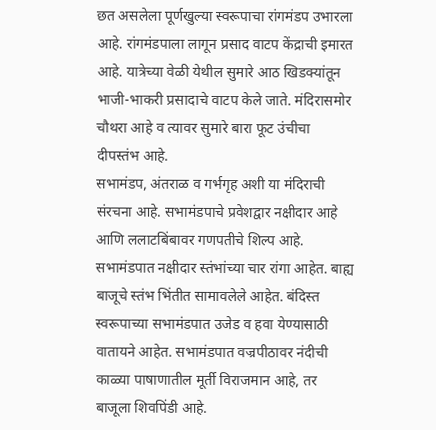छत असलेला पूर्णखुल्या स्वरूपाचा रांगमंडप उभारला आहे. रांगमंडपाला लागून प्रसाद वाटप केंद्राची इमारत आहे. यात्रेच्या वेळी येथील सुमारे आठ खिडक्यांतून भाजी-भाकरी प्रसादाचे वाटप केले जाते. मंदिरासमोर चौथरा आहे व त्यावर सुमारे बारा फूट उंचीचा दीपस्तंभ आहे.
सभामंडप, अंतराळ व गर्भगृह अशी या मंदिराची संरचना आहे. सभामंडपाचे प्रवेशद्वार नक्षीदार आहे आणि ललाटबिंबावर गणपतीचे शिल्प आहे. सभामंडपात नक्षीदार स्तंभांच्या चार रांगा आहेत. बाह्य बाजूचे स्तंभ भिंतीत सामावलेले आहेत. बंदिस्त स्वरूपाच्या सभामंडपात उजेड व हवा येण्यासाठी वातायने आहेत. सभामंडपात वज्रपीठावर नंदीची काळ्या पाषाणातील मूर्ती विराजमान आहे, तर बाजूला शिवपिंडी आहे.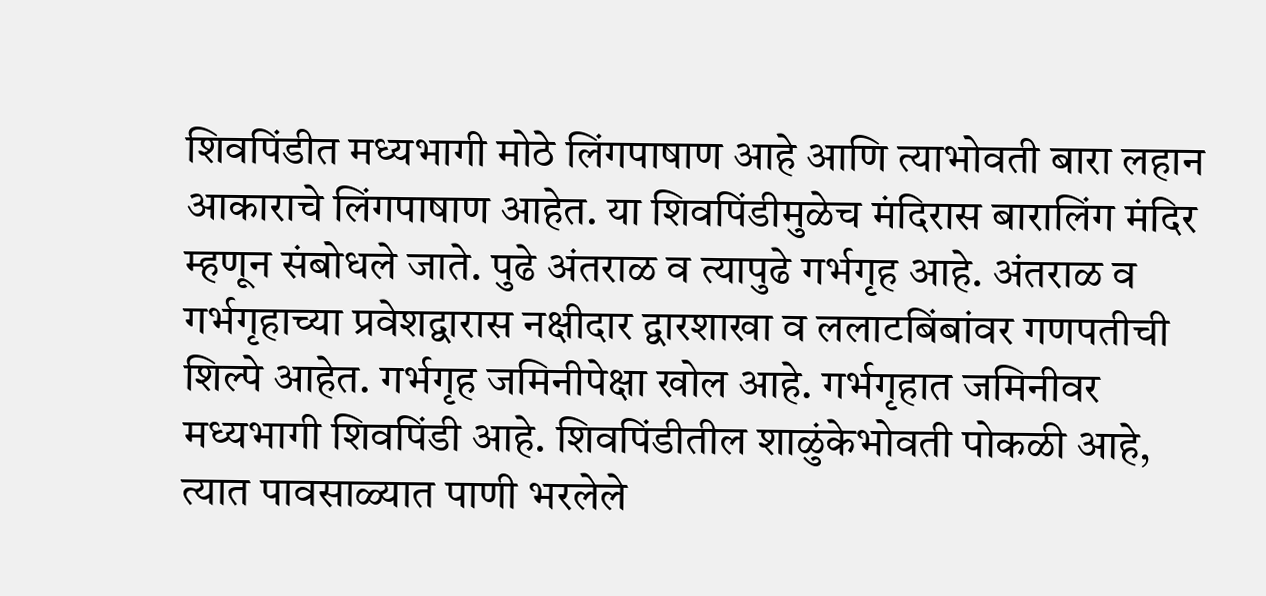शिवपिंडीत मध्यभागी मोठे लिंगपाषाण आहे आणि त्याभोवती बारा लहान आकाराचे लिंगपाषाण आहेत. या शिवपिंडीमुळेच मंदिरास बारालिंग मंदिर म्हणून संबोधले जाते. पुढे अंतराळ व त्यापुढे गर्भगृह आहे. अंतराळ व गर्भगृहाच्या प्रवेशद्वारास नक्षीदार द्वारशाखा व ललाटबिंबांवर गणपतीची शिल्पे आहेत. गर्भगृह जमिनीपेक्षा खोल आहे. गर्भगृहात जमिनीवर मध्यभागी शिवपिंडी आहे. शिवपिंडीतील शाळुंकेभोवती पोकळी आहे, त्यात पावसाळ्यात पाणी भरलेले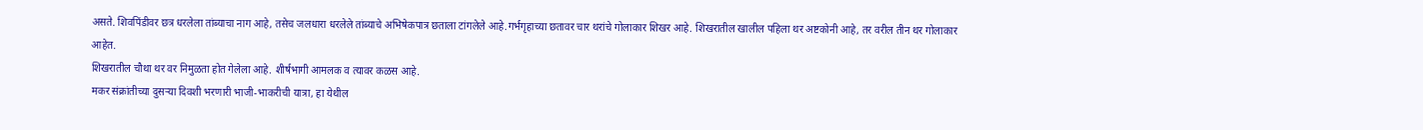असते. शिवपिंडीवर छत्र धरलेला तांब्याचा नाग आहे, तसेच जलधारा धरलेले तांब्याचे अभिषेकपात्र छताला टांगलेले आहे.गर्भगृहाच्या छतावर चार थरांचे गोलाकार शिखर आहे. शिखरातील खालील पहिला थर अष्टकोनी आहे, तर वरील तीन थर गोलाकार आहेत.
शिखरातील चौथा थर वर निमुळता होत गेलेला आहे. शीर्षभागी आमलक व त्यावर कळस आहे.
मकर संक्रांतीच्या दुसऱ्या दिवशी भरणारी भाजी-भाकरीची यात्रा, हा येथील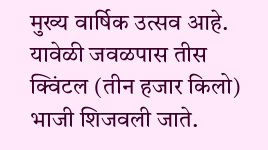मुख्य वार्षिक उत्सव आहे. यावेळी जवळपास तीस क्विंटल (तीन हजार किलो) भाजी शिजवली जाते.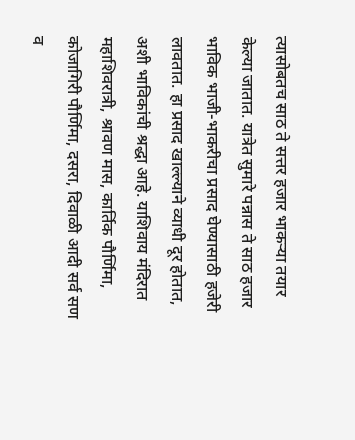त्यासोबतच साठ ते सत्तर हजार भाकऱ्या तयार केल्या जातात. यात्रेत सुमारे पन्नास ते साठ हजार भाविक भाजी-भाकरीचा प्रसाद घेण्यासाठी हजेरी लावतात. हा प्रसाद खाल्ल्याने व्याधी दूर होतात, अशी भाविकांची श्रद्धा आहे. याशिवाय मंदिरात महाशिवरात्री, श्रावण मास, कार्तिक पौर्णिमा, कोजागिरी पौर्णिमा, दसरा, दिवाळी आदी सर्व सण व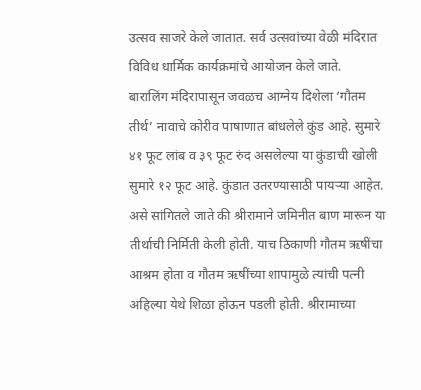उत्सव साजरे केले जातात. सर्व उत्सवांच्या वेळी मंदिरात विविध धार्मिक कार्यक्रमांचे आयोजन केले जाते.
बारालिंग मंदिरापासून जवळच आग्नेय दिशेला ‘गौतम तीर्थ’ नावाचे कोरीव पाषाणात बांधलेले कुंड आहे. सुमारे ४१ फूट लांब व ३९ फूट रुंद असलेल्या या कुंडाची खोली सुमारे १२ फूट आहे. कुंडात उतरण्यासाठी पायऱ्या आहेत. असे सांगितले जाते की श्रीरामाने जमिनीत बाण मारून या तीर्थाची निर्मिती केली होती. याच ठिकाणी गौतम ऋषींचा आश्रम होता व गौतम ऋषींच्या शापामुळे त्यांची पत्नी अहिल्या येथे शिळा होऊन पडली होती. श्रीरामाच्या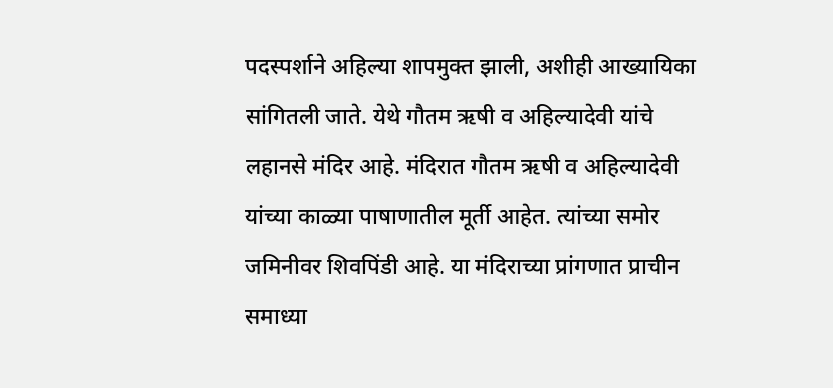पदस्पर्शाने अहिल्या शापमुक्त झाली, अशीही आख्यायिका सांगितली जाते. येथे गौतम ऋषी व अहिल्यादेवी यांचे लहानसे मंदिर आहे. मंदिरात गौतम ऋषी व अहिल्यादेवी यांच्या काळ्या पाषाणातील मूर्ती आहेत. त्यांच्या समोर जमिनीवर शिवपिंडी आहे. या मंदिराच्या प्रांगणात प्राचीन समाध्या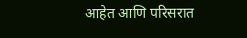आहेत आणि परिसरात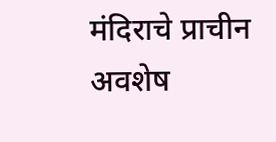मंदिराचे प्राचीन अवशेष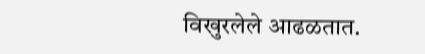विखुरलेले आढळतात.